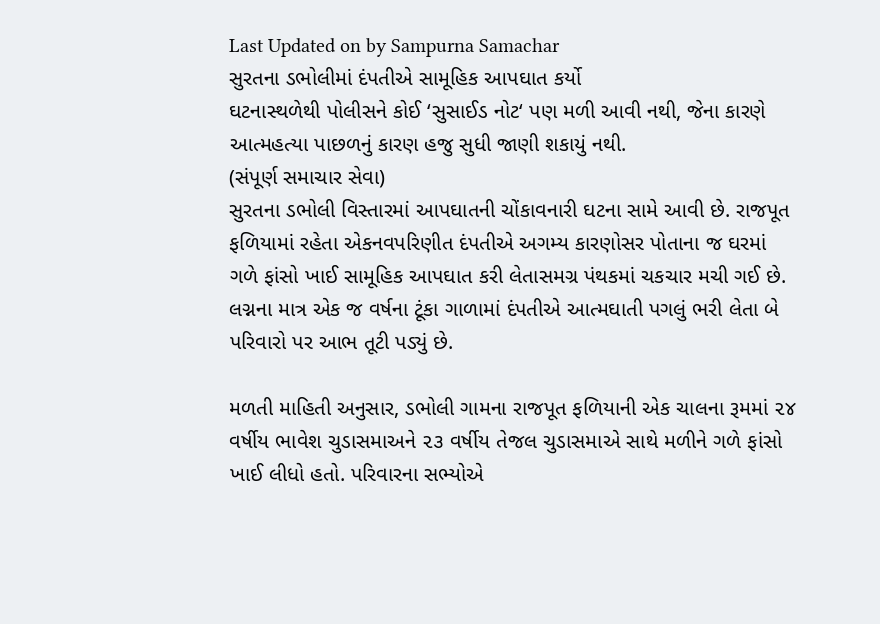Last Updated on by Sampurna Samachar
સુરતના ડભોલીમાં દંપતીએ સામૂહિક આપઘાત કર્યો
ઘટનાસ્થળેથી પોલીસને કોઈ ‘સુસાઈડ નોટ‘ પણ મળી આવી નથી, જેના કારણે આત્મહત્યા પાછળનું કારણ હજુ સુધી જાણી શકાયું નથી.
(સંપૂર્ણ સમાચાર સેવા)
સુરતના ડભોલી વિસ્તારમાં આપઘાતની ચોંકાવનારી ઘટના સામે આવી છે. રાજપૂત ફળિયામાં રહેતા એકનવપરિણીત દંપતીએ અગમ્ય કારણોસર પોતાના જ ઘરમાં ગળે ફાંસો ખાઈ સામૂહિક આપઘાત કરી લેતાસમગ્ર પંથકમાં ચકચાર મચી ગઈ છે. લગ્નના માત્ર એક જ વર્ષના ટૂંકા ગાળામાં દંપતીએ આત્મઘાતી પગલું ભરી લેતા બે પરિવારો પર આભ તૂટી પડ્યું છે.

મળતી માહિતી અનુસાર, ડભોલી ગામના રાજપૂત ફળિયાની એક ચાલના રૂમમાં ૨૪ વર્ષીય ભાવેશ ચુડાસમાઅને ૨૩ વર્ષીય તેજલ ચુડાસમાએ સાથે મળીને ગળે ફાંસો ખાઈ લીધો હતો. પરિવારના સભ્યોએ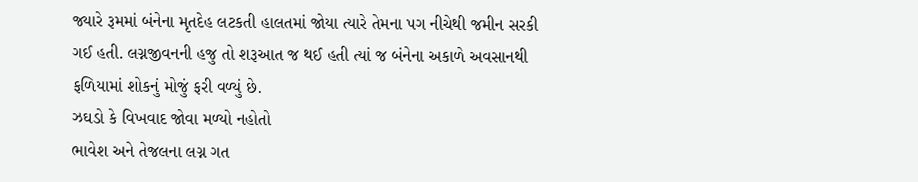જ્યારે રૂમમાં બંનેના મૃતદેહ લટકતી હાલતમાં જોયા ત્યારે તેમના પગ નીચેથી જમીન સરકી ગઈ હતી. લગ્નજીવનની હજુ તો શરૂઆત જ થઈ હતી ત્યાં જ બંનેના અકાળે અવસાનથી ફળિયામાં શોકનું મોજું ફરી વળ્યું છે.
ઝઘડો કે વિખવાદ જોવા મળ્યો નહોતો
ભાવેશ અને તેજલના લગ્ન ગત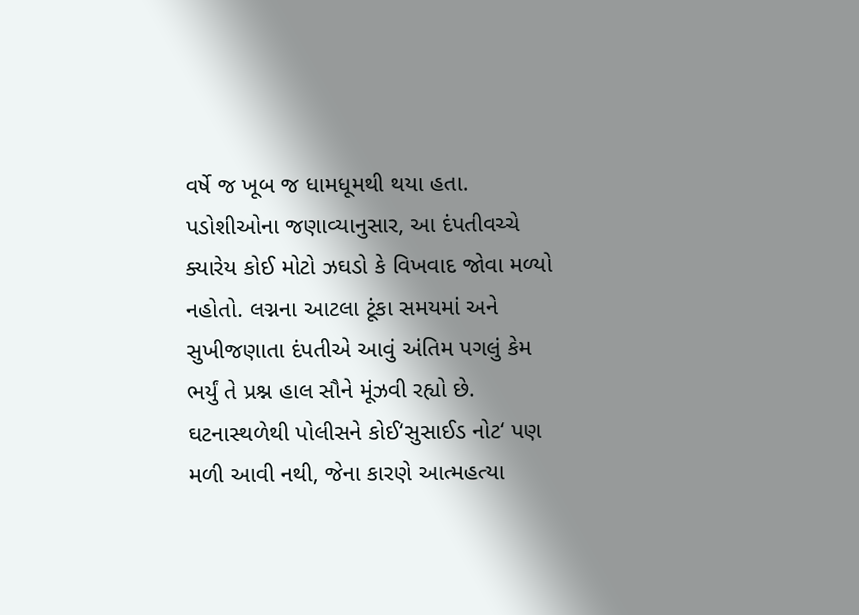વર્ષે જ ખૂબ જ ધામધૂમથી થયા હતા. પડોશીઓના જણાવ્યાનુસાર, આ દંપતીવચ્ચે ક્યારેય કોઈ મોટો ઝઘડો કે વિખવાદ જોવા મળ્યો નહોતો. લગ્નના આટલા ટૂંકા સમયમાં અને સુખીજણાતા દંપતીએ આવું અંતિમ પગલું કેમ ભર્યું તે પ્રશ્ન હાલ સૌને મૂંઝવી રહ્યો છે.
ઘટનાસ્થળેથી પોલીસને કોઈ‘સુસાઈડ નોટ‘ પણ મળી આવી નથી, જેના કારણે આત્મહત્યા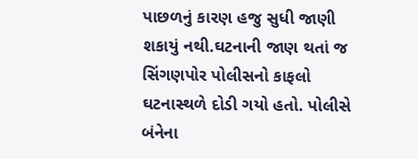પાછળનું કારણ હજુ સુધી જાણી શકાયું નથી.ઘટનાની જાણ થતાં જ સિંગણપોર પોલીસનો કાફલો ઘટનાસ્થળે દોડી ગયો હતો. પોલીસે બંનેના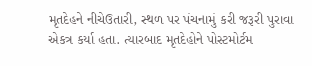મૃતદેહને નીચેઉતારી, સ્થળ પર પંચનામું કરી જરૂરી પુરાવા એકત્ર કર્યા હતા. ત્યારબાદ મૃતદેહોને પોસ્ટમોર્ટમ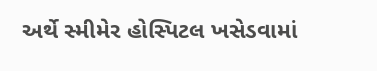અર્થે સ્મીમેર હોસ્પિટલ ખસેડવામાં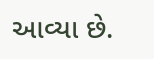આવ્યા છે.